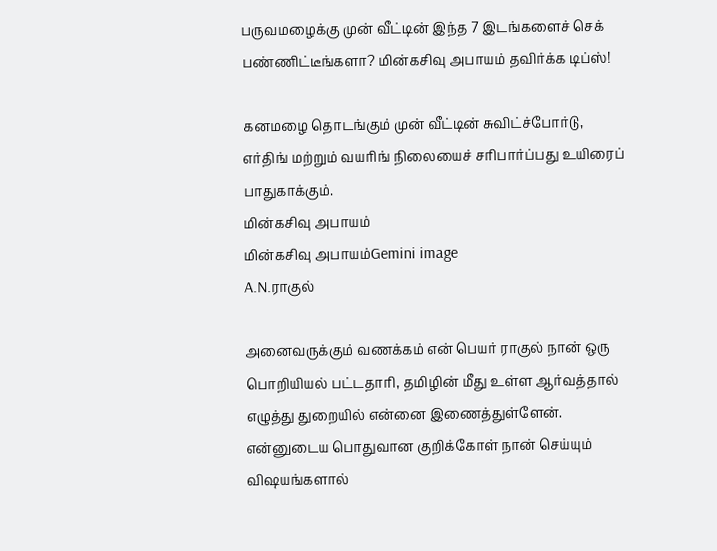பருவமழைக்கு முன் வீட்டின் இந்த 7 இடங்களைச் செக் பண்ணிட்டீங்களா? மின்கசிவு அபாயம் தவிர்க்க டிப்ஸ்!

கனமழை தொடங்கும் முன் வீட்டின் சுவிட்ச்போர்டு, எர்திங் மற்றும் வயரிங் நிலையைச் சரிபார்ப்பது உயிரைப் பாதுகாக்கும்.
மின்கசிவு அபாயம்
மின்கசிவு அபாயம்Gemini image
A.N.ராகுல்

அனைவருக்கும் வணக்கம் என் பெயர் ராகுல் நான் ஒரு பொறியியல் பட்டதாரி, தமிழின் மீது உள்ள ஆர்வத்தால் எழுத்து துறையில் என்னை இணைத்துள்ளேன். என்னுடைய பொதுவான குறிக்கோள் நான் செய்யும் விஷயங்களால்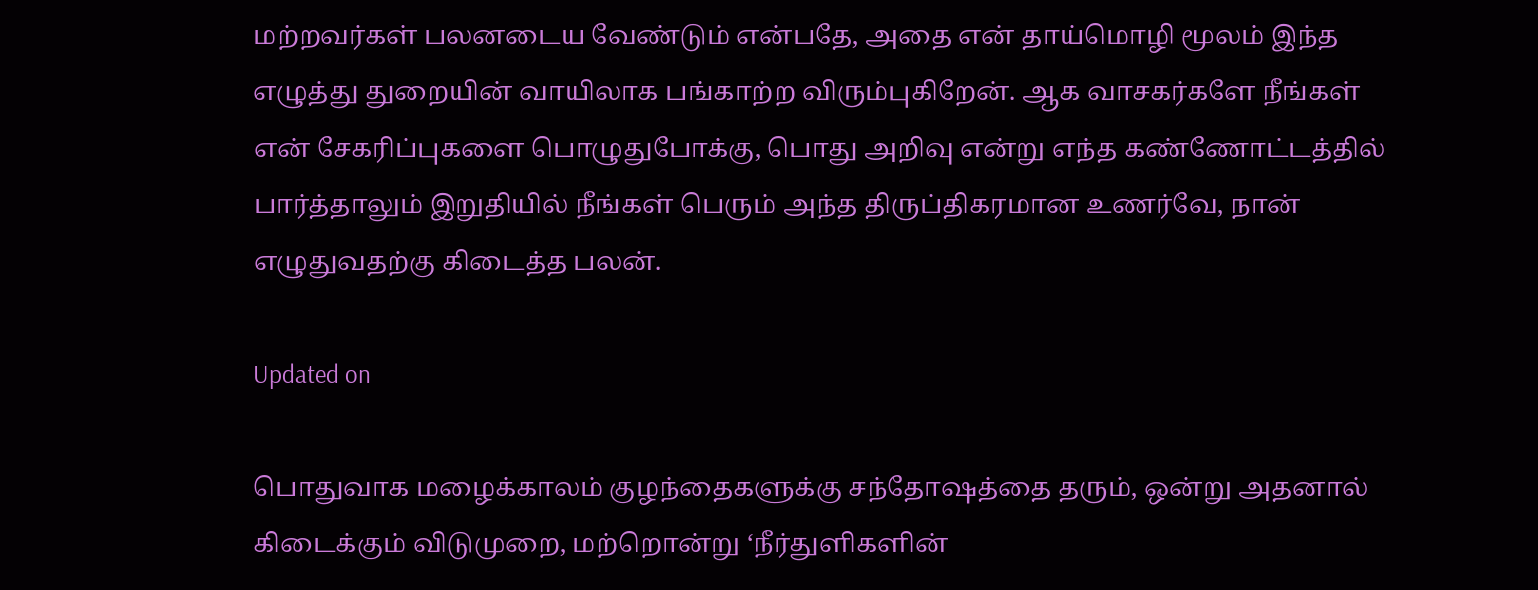மற்றவர்கள் பலனடைய வேண்டும் என்பதே, அதை என் தாய்மொழி மூலம் இந்த எழுத்து துறையின் வாயிலாக பங்காற்ற விரும்புகிறேன். ஆக வாசகர்களே நீங்கள் என் சேகரிப்புகளை பொழுதுபோக்கு, பொது அறிவு என்று எந்த கண்ணோட்டத்தில் பார்த்தாலும் இறுதியில் நீங்கள் பெரும் அந்த திருப்திகரமான உணர்வே, நான் எழுதுவதற்கு கிடைத்த பலன்.

Updated on

பொதுவாக மழைக்காலம் குழந்தைகளுக்கு சந்தோஷத்தை தரும், ஒன்று அதனால் கிடைக்கும் விடுமுறை, மற்றொன்று ‘நீர்துளிகளின்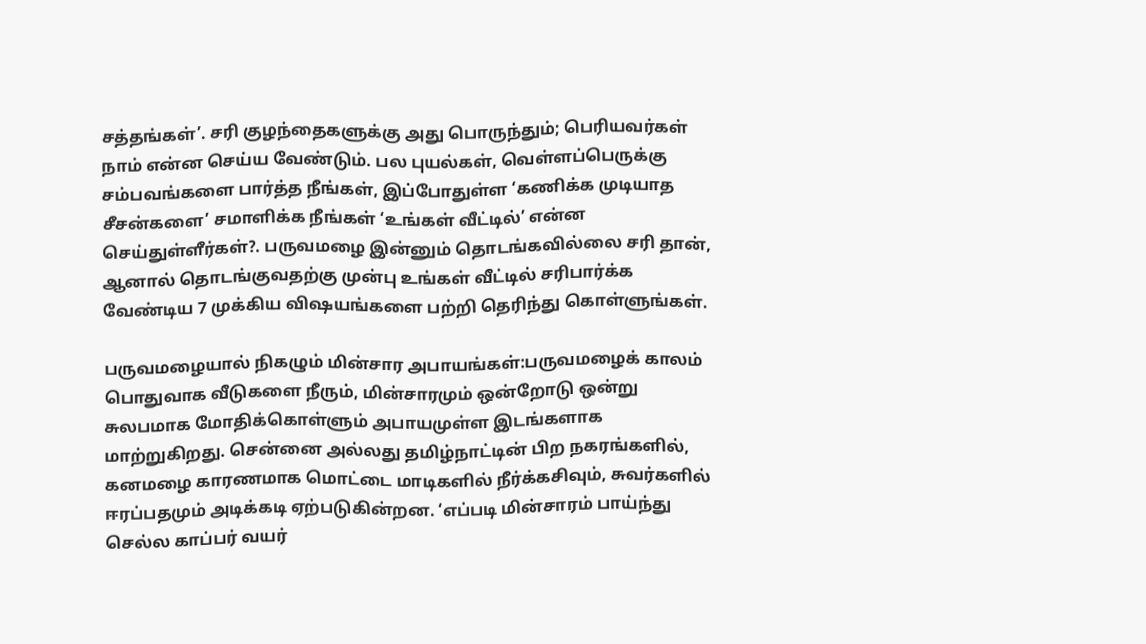சத்தங்கள்’. சரி குழந்தைகளுக்கு அது பொருந்தும்; பெரியவர்கள் நாம் என்ன செய்ய வேண்டும். பல புயல்கள், வெள்ளப்பெருக்கு சம்பவங்களை பார்த்த நீங்கள், இப்போதுள்ள ‘கணிக்க முடியாத சீசன்களை’ சமாளிக்க நீங்கள் ‘உங்கள் வீட்டில்’ என்ன செய்துள்ளீர்கள்?. பருவமழை இன்னும் தொடங்கவில்லை சரி தான், ஆனால் தொடங்குவதற்கு முன்பு உங்கள் வீட்டில் சரிபார்க்க வேண்டிய 7 முக்கிய விஷயங்களை பற்றி தெரிந்து கொள்ளுங்கள்.

பருவமழையால் நிகழும் மின்சார அபாயங்கள்:பருவமழைக் காலம் பொதுவாக வீடுகளை நீரும், மின்சாரமும் ஒன்றோடு ஒன்று சுலபமாக மோதிக்கொள்ளும் அபாயமுள்ள இடங்களாக மாற்றுகிறது. சென்னை அல்லது தமிழ்நாட்டின் பிற நகரங்களில், கனமழை காரணமாக மொட்டை மாடிகளில் நீர்க்கசிவும், சுவர்களில் ஈரப்பதமும் அடிக்கடி ஏற்படுகின்றன. ‘எப்படி மின்சாரம் பாய்ந்து செல்ல காப்பர் வயர்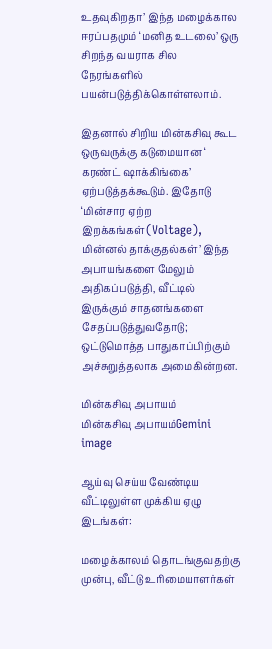உதவுகிறதா’ இந்த மழைக்கால ஈரப்பதமும் ‘மனித உடலை’ ஒரு சிறந்த வயராக சில நேரங்களில் பயன்படுத்திக்கொள்ளலாம்.

இதனால் சிறிய மின்கசிவு கூட ஒருவருக்கு கடுமையான ‘ கரண்ட் ஷாக்கிங்கை’ ஏற்படுத்தக்கூடும். இதோடு ‘மின்சார ஏற்ற இறக்கங்கள்(Voltage), மின்னல் தாக்குதல்கள்’ இந்த அபாயங்களை மேலும் அதிகப்படுத்தி, வீட்டில் இருக்கும் சாதனங்களை சேதப்படுத்துவதோடு; ஒட்டுமொத்த பாதுகாப்பிற்கும் அச்சுறுத்தலாக அமைகின்றன.

மின்கசிவு அபாயம்
மின்கசிவு அபாயம்Gemini image

ஆய்வு செய்ய வேண்டிய வீட்டிலுள்ள முக்கிய ஏழு இடங்கள்:

மழைக்காலம் தொடங்குவதற்கு முன்பு, வீட்டு உரிமையாளர்கள்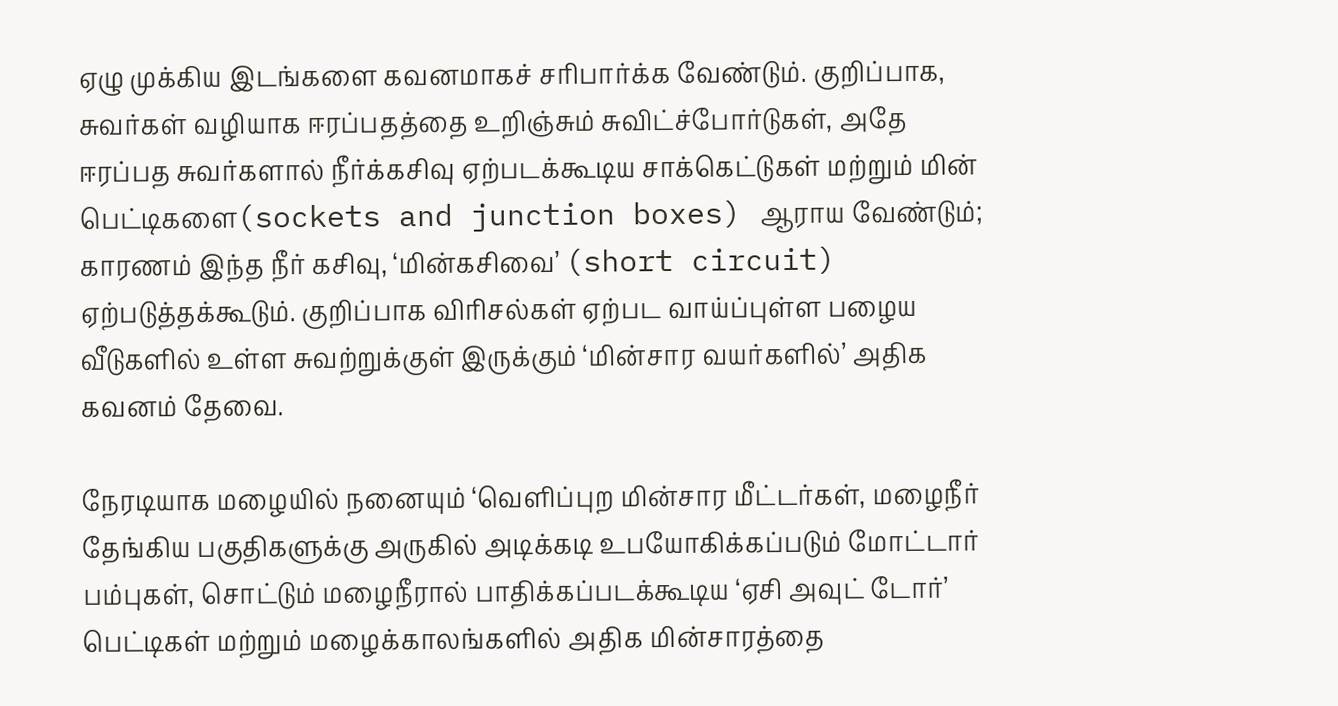ஏழு முக்கிய இடங்களை கவனமாகச் சரிபார்க்க வேண்டும். குறிப்பாக, சுவர்கள் வழியாக ஈரப்பதத்தை உறிஞ்சும் சுவிட்ச்போர்டுகள், அதே ஈரப்பத சுவர்களால் நீர்க்கசிவு ஏற்படக்கூடிய சாக்கெட்டுகள் மற்றும் மின் பெட்டிகளை(sockets and junction boxes) ஆராய வேண்டும்; காரணம் இந்த நீர் கசிவு, ‘மின்கசிவை’ (short circuit) ஏற்படுத்தக்கூடும். குறிப்பாக விரிசல்கள் ஏற்பட வாய்ப்புள்ள பழைய வீடுகளில் உள்ள சுவற்றுக்குள் இருக்கும் ‘மின்சார வயர்களில்’ அதிக கவனம் தேவை.

நேரடியாக மழையில் நனையும் ‘வெளிப்புற மின்சார மீட்டர்கள், மழைநீர் தேங்கிய பகுதிகளுக்கு அருகில் அடிக்கடி உபயோகிக்கப்படும் மோட்டார் பம்புகள், சொட்டும் மழைநீரால் பாதிக்கப்படக்கூடிய ‘ஏசி அவுட் டோர்’ பெட்டிகள் மற்றும் மழைக்காலங்களில் அதிக மின்சாரத்தை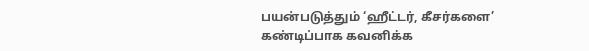பயன்படுத்தும் ‘ஹீட்டர், கீசர்களை’ கண்டிப்பாக கவனிக்க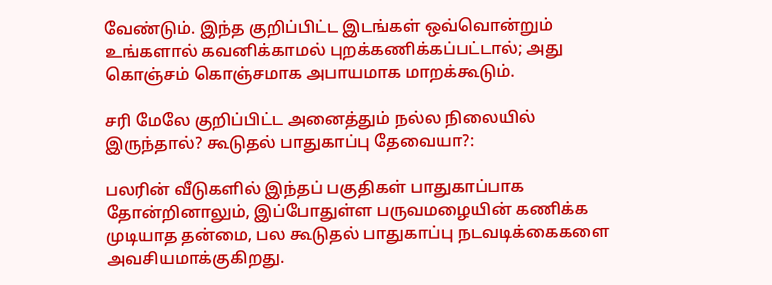வேண்டும். இந்த குறிப்பிட்ட இடங்கள் ஒவ்வொன்றும் உங்களால் கவனிக்காமல் புறக்கணிக்கப்பட்டால்; அது கொஞ்சம் கொஞ்சமாக அபாயமாக மாறக்கூடும்.

சரி மேலே குறிப்பிட்ட அனைத்தும் நல்ல நிலையில் இருந்தால்? கூடுதல் பாதுகாப்பு தேவையா?:

பலரின் வீடுகளில் இந்தப் பகுதிகள் பாதுகாப்பாக தோன்றினாலும், இப்போதுள்ள பருவமழையின் கணிக்க முடியாத தன்மை, பல கூடுதல் பாதுகாப்பு நடவடிக்கைகளை அவசியமாக்குகிறது.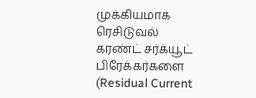முக்கியமாக ரெசிடுவல் கரண்ட் சர்க்யூட் பிரேக்கர்களை (Residual Current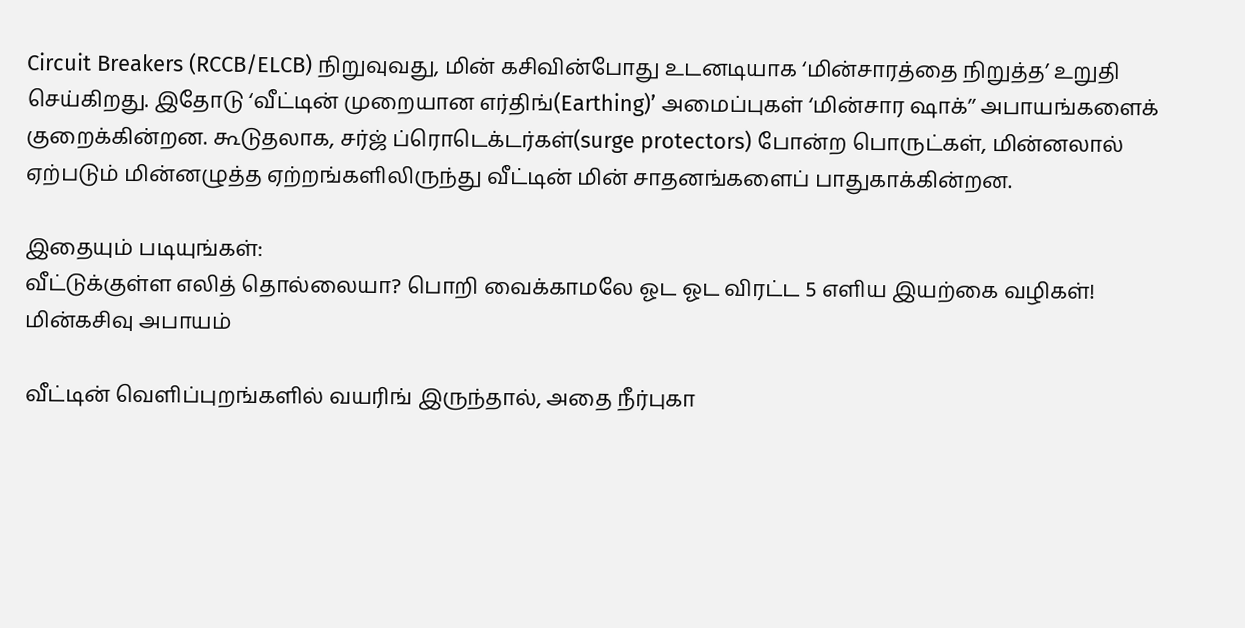Circuit Breakers (RCCB/ELCB) நிறுவுவது, மின் கசிவின்போது உடனடியாக ‘மின்சாரத்தை நிறுத்த’ உறுதி செய்கிறது. இதோடு ‘வீட்டின் முறையான எர்திங்(Earthing)’ அமைப்புகள் ‘மின்சார ஷாக்’’ அபாயங்களைக் குறைக்கின்றன. கூடுதலாக, சர்ஜ் ப்ரொடெக்டர்கள்(surge protectors) போன்ற பொருட்கள், மின்னலால் ஏற்படும் மின்னழுத்த ஏற்றங்களிலிருந்து வீட்டின் மின் சாதனங்களைப் பாதுகாக்கின்றன.

இதையும் படியுங்கள்:
வீட்டுக்குள்ள எலித் தொல்லையா? பொறி வைக்காமலே ஓட ஓட விரட்ட 5 எளிய இயற்கை வழிகள்!
மின்கசிவு அபாயம்

வீட்டின் வெளிப்புறங்களில் வயரிங் இருந்தால், அதை நீர்புகா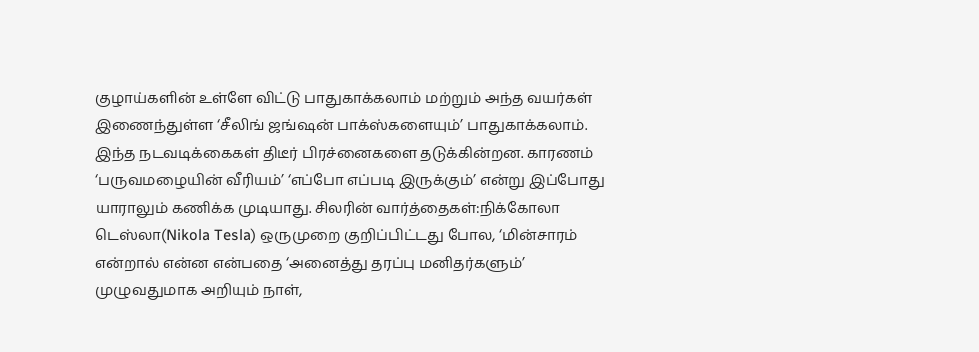குழாய்களின் உள்ளே விட்டு பாதுகாக்கலாம் மற்றும் அந்த வயர்கள் இணைந்துள்ள ‘சீலிங் ஜங்ஷன் பாக்ஸ்களையும்’ பாதுகாக்கலாம். இந்த நடவடிக்கைகள் திடீர் பிரச்னைகளை தடுக்கின்றன. காரணம் ‘பருவமழையின் வீரியம்’ ‘எப்போ எப்படி இருக்கும்’ என்று இப்போது யாராலும் கணிக்க முடியாது. சிலரின் வார்த்தைகள்:நிக்கோலா டெஸ்லா(Nikola Tesla) ஒருமுறை குறிப்பிட்டது போல, ‘மின்சாரம் என்றால் என்ன என்பதை ‘அனைத்து தரப்பு மனிதர்களும்’ முழுவதுமாக அறியும் நாள்,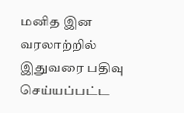மனித இன வரலாற்றில் இதுவரை பதிவு செய்யப்பட்ட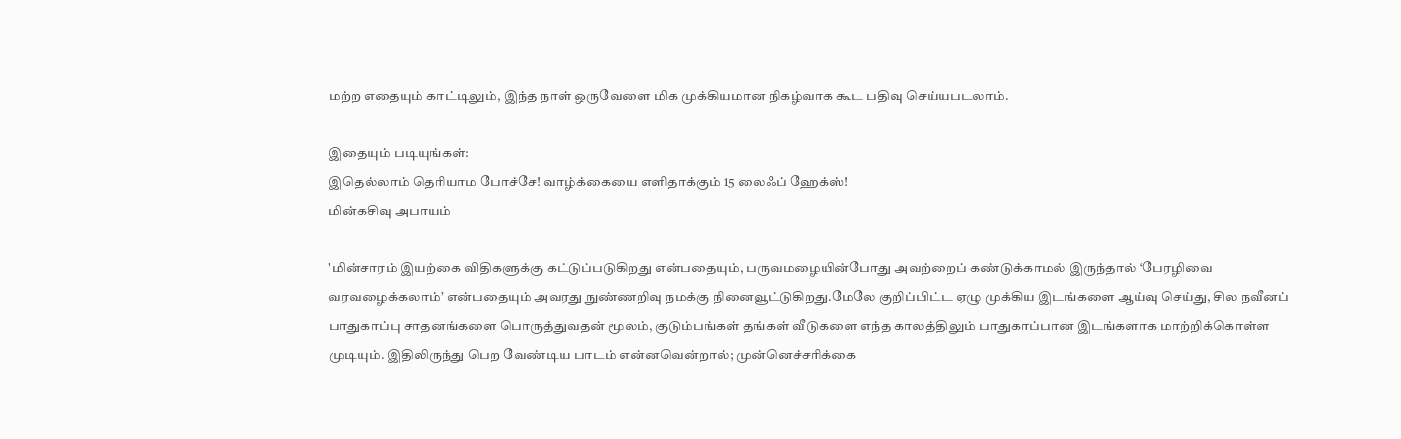மற்ற எதையும் காட்டிலும், இந்த நாள் ஒருவேளை மிக முக்கியமான நிகழ்வாக கூட பதிவு செய்யபடலாம்.

இதையும் படியுங்கள்:
இதெல்லாம் தெரியாம போச்சே! வாழ்க்கையை எளிதாக்கும் 15 லைஃப் ஹேக்ஸ்!
மின்கசிவு அபாயம்

'மின்சாரம் இயற்கை விதிகளுக்கு கட்டுப்படுகிறது என்பதையும், பருவமழையின்போது அவற்றைப் கண்டுக்காமல் இருந்தால் ‘பேரழிவை வரவழைக்கலாம்’ என்பதையும் அவரது நுண்ணறிவு நமக்கு நினைவூட்டுகிறது.மேலே குறிப்பிட்ட ஏழு முக்கிய இடங்களை ஆய்வு செய்து, சில நவீனப் பாதுகாப்பு சாதனங்களை பொருத்துவதன் மூலம், குடும்பங்கள் தங்கள் வீடுகளை எந்த காலத்திலும் பாதுகாப்பான இடங்களாக மாற்றிக்கொள்ள முடியும். இதிலிருந்து பெற வேண்டிய பாடம் என்னவென்றால்; முன்னெச்சரிக்கை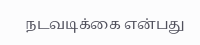நடவடிக்கை என்பது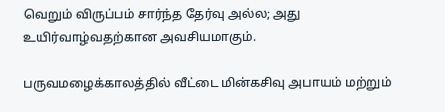வெறும் விருப்பம் சார்ந்த தேர்வு அல்ல; அது உயிர்வாழ்வதற்கான அவசியமாகும்.

பருவமழைக்காலத்தில் வீட்டை மின்கசிவு அபாயம் மற்றும்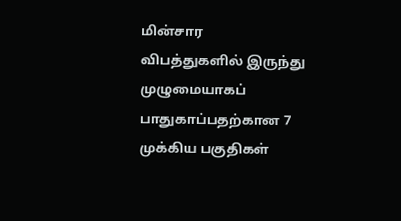மின்சார விபத்துகளில் இருந்து முழுமையாகப் பாதுகாப்பதற்கான 7 முக்கிய பகுதிகள்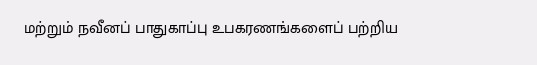மற்றும் நவீனப் பாதுகாப்பு உபகரணங்களைப் பற்றிய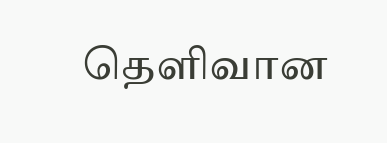தெளிவான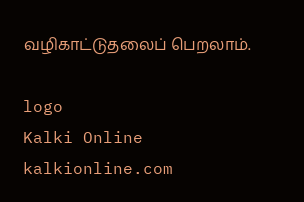வழிகாட்டுதலைப் பெறலாம்.

logo
Kalki Online
kalkionline.com